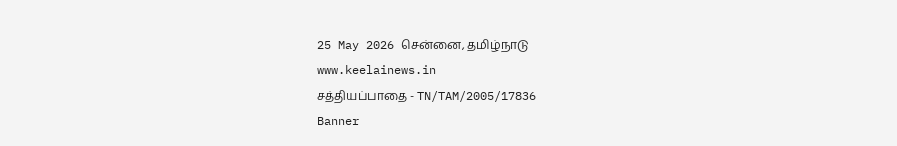25 May 2026 சென்னை, தமிழ்நாடு
www.keelainews.in
சத்தியப்பாதை - TN/TAM/2005/17836
Banner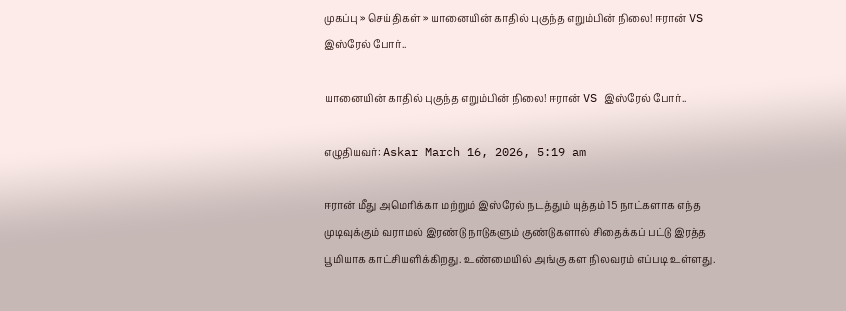முகப்பு » செய்திகள் » யானையின் காதில் புகுந்த எறும்பின் நிலை! ஈரான் VS இஸ்ரேல் போர்..

யானையின் காதில் புகுந்த எறும்பின் நிலை! ஈரான் VS இஸ்ரேல் போர்..

எழுதியவர்: Askar March 16, 2026, 5:19 am

ஈரான் மீது அமெரிக்கா மற்றும் இஸ்ரேல் நடத்தும் யுத்தம் 15 நாட்களாக எந்த முடிவுக்கும் வராமல் இரண்டு நாடுகளும் குண்டுகளால் சிதைக்கப் பட்டு இரத்த பூமியாக காட்சியளிக்கிறது. உண்மையில் அங்கு கள நிலவரம் எப்படி உள்ளது.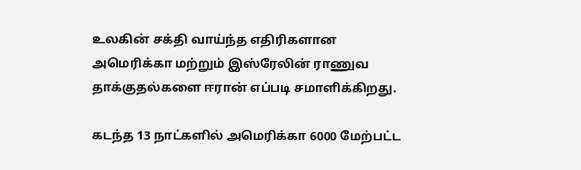உலகின் சக்தி வாய்ந்த எதிரிகளான அமெரிக்கா மற்றும் இஸ்ரேலின் ராணுவ தாக்குதல்களை ஈரான் எப்படி சமாளிக்கிறது.

கடந்த 13 நாட்களில் அமெரிக்கா 6000 மேற்பட்ட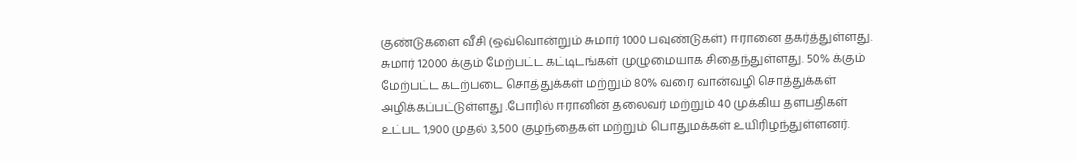குண்டுகளை வீசி (ஒவ்வொன்றும் சுமார் 1000 பவுண்டுகள்) ஈரானை தகர்த்துள்ளது. சுமார் 12000 க்கும் மேற்பட்ட கட்டிடங்கள் முழுமையாக சிதைந்துள்ளது. 50% க்கும் மேற்பட்ட கடற்படை சொத்துக்கள் மற்றும் 80% வரை வான்வழி சொத்துக்கள் அழிக்கப்பட்டுள்ளது .போரில் ஈரானின் தலைவர் மற்றும் 40 முக்கிய தளபதிகள் உட்பட 1,900 முதல் 3,500 குழந்தைகள் மற்றும் பொதுமக்கள் உயிரிழந்துள்ளனர்.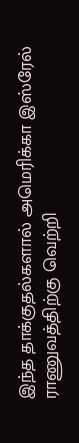இந்த தாக்குதல்களால் அமெரிக்கா இஸ்ரேல் ராணுவத்திற்கு வெற்றி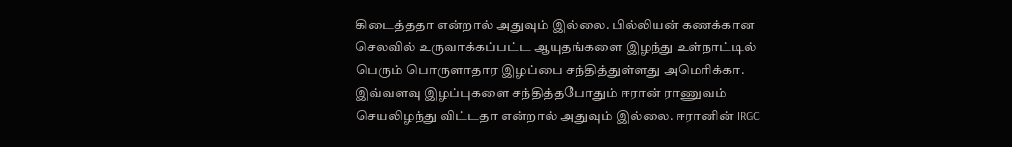கிடைத்ததா என்றால் அதுவும் இல்லை. பில்லியன் கணக்கான செலவில் உருவாக்கப்பட்ட ஆயுதங்களை இழந்து உள்நாட்டில் பெரும் பொருளாதார இழப்பை சந்தித்துள்ளது அமெரிக்கா. இவ்வளவு இழப்புகளை சந்தித்தபோதும் ஈரான் ராணுவம் செயலிழந்து விட்டதா என்றால் அதுவும் இல்லை. ஈரானின் IRGC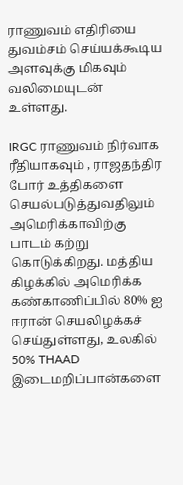ராணுவம் எதிரியை துவம்சம் செய்யக்கூடிய அளவுக்கு மிகவும் வலிமையுடன் உள்ளது.

IRGC ராணுவம் நிர்வாக ரீதியாகவும் , ராஜதந்திர போர் உத்திகளை செயல்படுத்துவதிலும் அமெரிக்காவிற்கு பாடம் கற்று கொடுக்கிறது. மத்திய கிழக்கில் அமெரிக்க கண்காணிப்பில் 80% ஐ ஈரான் செயலிழக்கச் செய்துள்ளது, உலகில் 50% THAAD இடைமறிப்பான்களை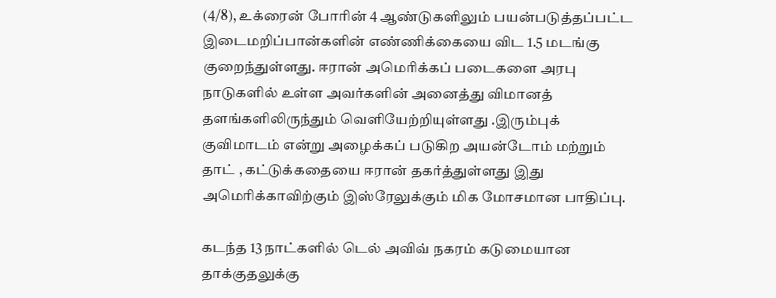(4/8), உக்ரைன் போரின் 4 ஆண்டுகளிலும் பயன்படுத்தப்பட்ட இடைமறிப்பான்களின் எண்ணிக்கையை விட 1.5 மடங்கு குறைந்துள்ளது. ஈரான் அமெரிக்கப் படைகளை அரபு நாடுகளில் உள்ள அவர்களின் அனைத்து விமானத் தளங்களிலிருந்தும் வெளியேற்றியுள்ளது .இரும்புக் குவிமாடம் என்று அழைக்கப் படுகிற அயன்டோம் மற்றும் தாட் , கட்டுக்கதையை ஈரான் தகர்த்துள்ளது இது அமெரிக்காவிற்கும் இஸ்ரேலுக்கும் மிக மோசமான பாதிப்பு.

கடந்த 13 நாட்களில் டெல் அவிவ் நகரம் கடுமையான தாக்குதலுக்கு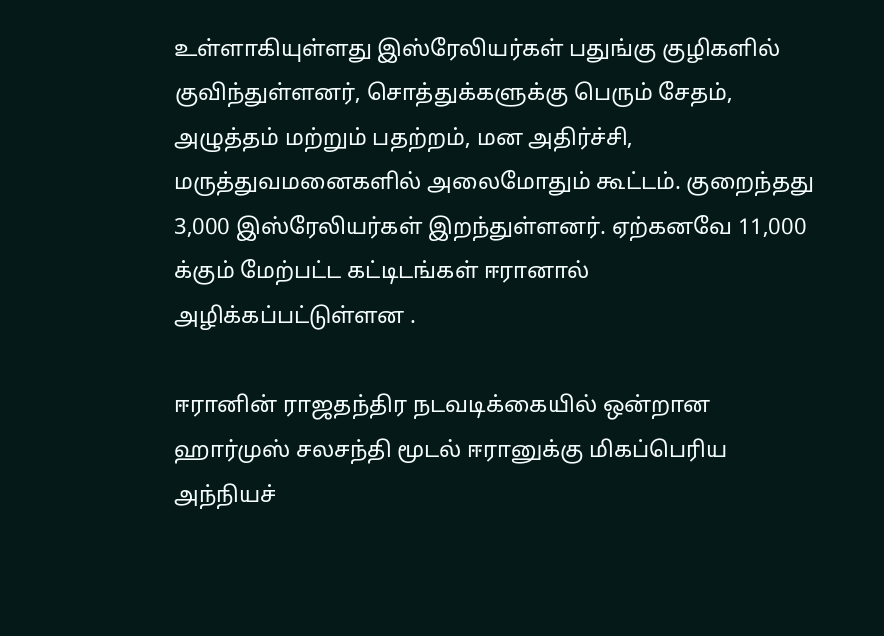உள்ளாகியுள்ளது இஸ்ரேலியர்கள் பதுங்கு குழிகளில் குவிந்துள்ளனர், சொத்துக்களுக்கு பெரும் சேதம், அழுத்தம் மற்றும் பதற்றம், மன அதிர்ச்சி, மருத்துவமனைகளில் அலைமோதும் கூட்டம். குறைந்தது 3,000 இஸ்ரேலியர்கள் இறந்துள்ளனர். ஏற்கனவே 11,000 க்கும் மேற்பட்ட கட்டிடங்கள் ஈரானால் அழிக்கப்பட்டுள்ளன .

ஈரானின் ராஜதந்திர நடவடிக்கையில் ஒன்றான ஹார்முஸ் சலசந்தி மூடல் ஈரானுக்கு மிகப்பெரிய அந்நியச்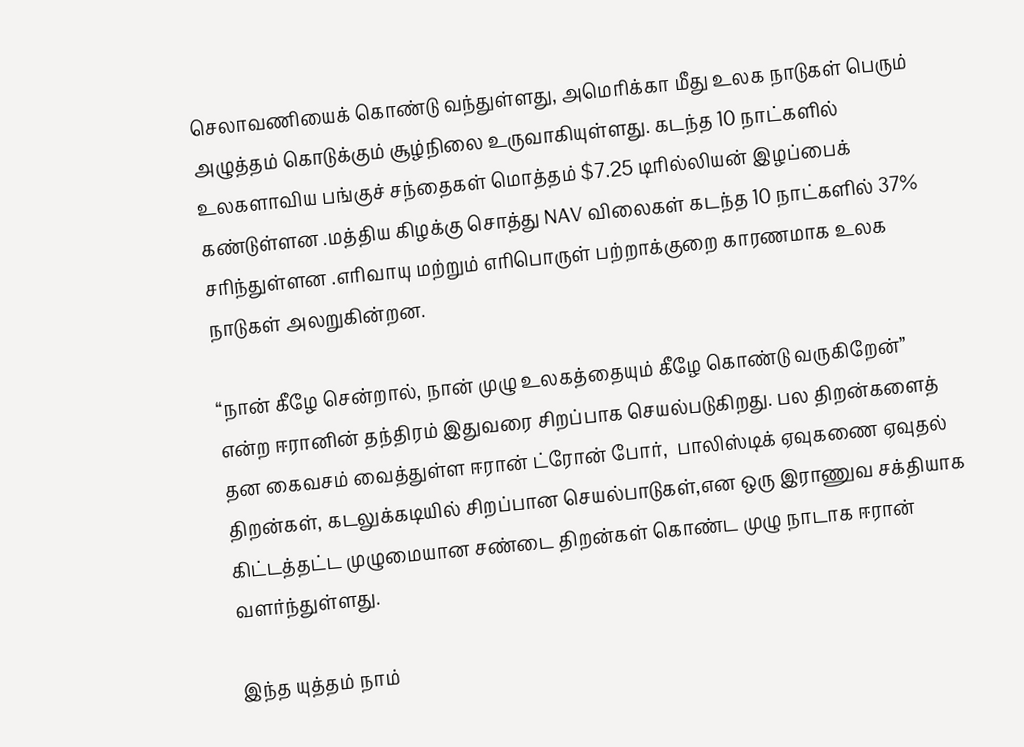செலாவணியைக் கொண்டு வந்துள்ளது, அமெரிக்கா மீது உலக நாடுகள் பெரும் அழுத்தம் கொடுக்கும் சூழ்நிலை உருவாகியுள்ளது. கடந்த 10 நாட்களில் உலகளாவிய பங்குச் சந்தைகள் மொத்தம் $7.25 டிரில்லியன் இழப்பைக் கண்டுள்ளன .மத்திய கிழக்கு சொத்து NAV விலைகள் கடந்த 10 நாட்களில் 37% சரிந்துள்ளன .எரிவாயு மற்றும் எரிபொருள் பற்றாக்குறை காரணமாக உலக நாடுகள் அலறுகின்றன.

“நான் கீழே சென்றால், நான் முழு உலகத்தையும் கீழே கொண்டு வருகிறேன்” என்ற ஈரானின் தந்திரம் இதுவரை சிறப்பாக செயல்படுகிறது. பல திறன்களைத் தன கைவசம் வைத்துள்ள ஈரான் ட்ரோன் போர்,  பாலிஸ்டிக் ஏவுகணை ஏவுதல் திறன்கள், கடலுக்கடியில் சிறப்பான செயல்பாடுகள்,என ஒரு இராணுவ சக்தியாக கிட்டத்தட்ட முழுமையான சண்டை திறன்கள் கொண்ட முழு நாடாக ஈரான் வளர்ந்துள்ளது.

இந்த யுத்தம் நாம்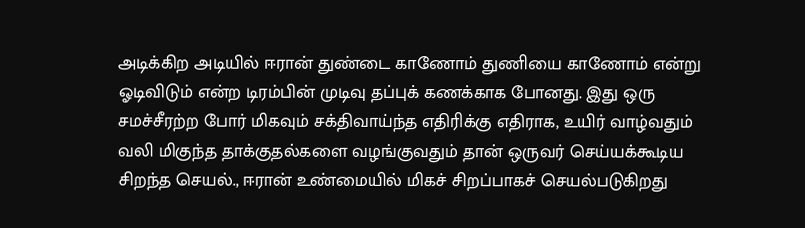அடிக்கிற அடியில் ஈரான் துண்டை காணோம் துணியை காணோம் என்று ஓடிவிடும் என்ற டிரம்பின் முடிவு தப்புக் கணக்காக போனது. இது ஒரு சமச்சீரற்ற போர் மிகவும் சக்திவாய்ந்த எதிரிக்கு எதிராக, உயிர் வாழ்வதும் வலி மிகுந்த தாக்குதல்களை வழங்குவதும் தான் ஒருவர் செய்யக்கூடிய சிறந்த செயல்., ஈரான் உண்மையில் மிகச் சிறப்பாகச் செயல்படுகிறது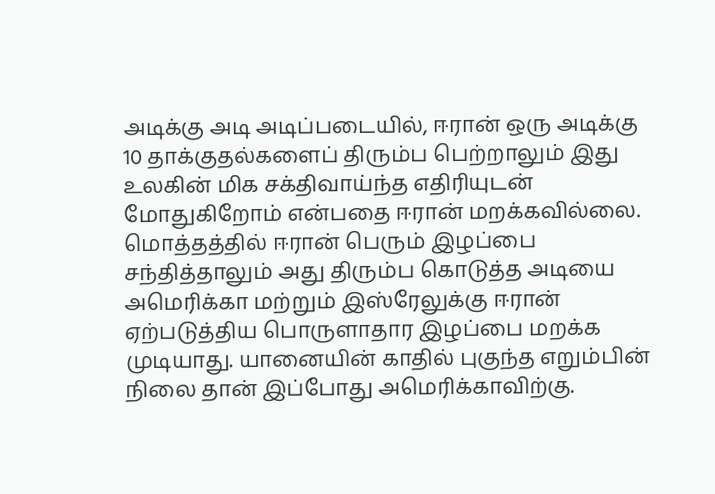அடிக்கு அடி அடிப்படையில், ஈரான் ஒரு அடிக்கு 10 தாக்குதல்களைப் திரும்ப பெற்றாலும் இது உலகின் மிக சக்திவாய்ந்த எதிரியுடன் மோதுகிறோம் என்பதை ஈரான் மறக்கவில்லை. மொத்தத்தில் ஈரான் பெரும் இழப்பை சந்தித்தாலும் அது திரும்ப கொடுத்த அடியை அமெரிக்கா மற்றும் இஸ்ரேலுக்கு ஈரான் ஏற்படுத்திய பொருளாதார இழப்பை மறக்க முடியாது. யானையின் காதில் புகுந்த எறும்பின் நிலை தான் இப்போது அமெரிக்காவிற்கு.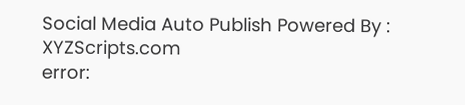Social Media Auto Publish Powered By : XYZScripts.com
error: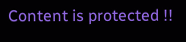Content is protected !!